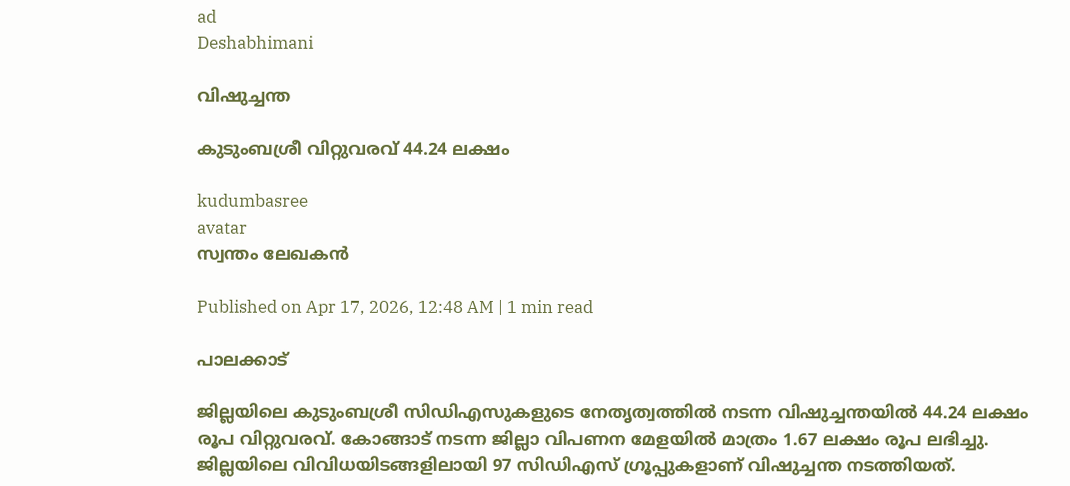ad
Deshabhimani

വിഷുച്ചന്ത

കുടുംബശ്രീ വിറ്റുവരവ്‌ 44.24 ലക്ഷം

kudumbasree
avatar
സ്വന്തം ലേഖകൻ

Published on Apr 17, 2026, 12:48 AM | 1 min read

പാലക്കാട്‌

ജില്ലയിലെ കുടുംബശ്രീ സിഡിഎസുകളുടെ നേതൃത്വത്തിൽ നടന്ന വിഷുച്ചന്തയിൽ 44.24 ലക്ഷം രൂപ വിറ്റുവരവ്‌. കോങ്ങാട്‌ നടന്ന ജില്ലാ വിപണന മേളയിൽ മാത്രം 1.67 ലക്ഷം രൂപ ലഭിച്ചു. ജില്ലയിലെ വിവിധയിടങ്ങളിലായി 97 സിഡിഎസ്‌ ഗ്രൂപ്പുകളാണ്‌ വിഷുച്ചന്ത നടത്തിയത്‌.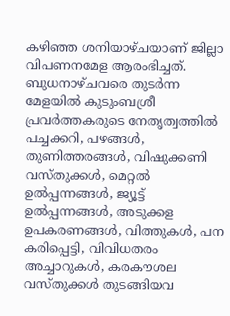കഴിഞ്ഞ ശനിയാഴ്‌ചയാണ്‌ ജില്ലാ വിപണനമേള ആരംഭിച്ചത്‌. ബുധനാഴ്‌ചവരെ തുടർന്ന മേളയിൽ കുടുംബശ്രീ പ്രവർത്തകരുടെ നേതൃത്വത്തിൽ പച്ചക്കറി, പഴങ്ങൾ, തുണിത്തരങ്ങൾ, വിഷുക്കണി വസ്തുക്കൾ, മെറ്റൽ ഉൽപ്പന്നങ്ങൾ, ജ്യൂട്ട് ഉൽപ്പന്നങ്ങൾ, അടുക്കള ഉപകരണങ്ങൾ, വിത്തുകൾ, പന കരിപ്പെട്ടി, വിവിധതരം അച്ചാറുകൾ, കരക‍ൗശല വസ്‌തുക്കൾ തുടങ്ങിയവ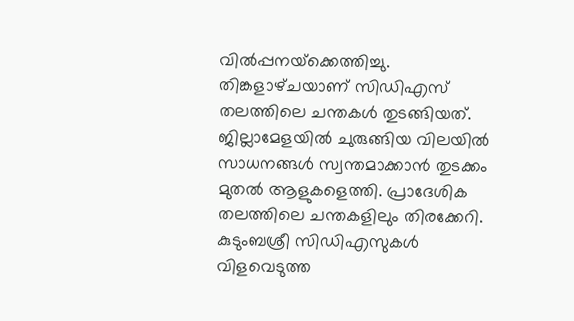വിൽപ്പനയ്‌ക്കെത്തിച്ചു. തിങ്കളാഴ്‌ചയാണ്‌ സിഡിഎസ്‌ തലത്തിലെ ചന്തകൾ തുടങ്ങിയത്‌. ജില്ലാമേളയിൽ ചുരുങ്ങിയ വിലയിൽ സാധനങ്ങൾ സ്വന്തമാക്കാൻ തുടക്കം മുതൽ ആളുകളെത്തി. പ്രാദേശിക തലത്തിലെ ചന്തകളിലും തിരക്കേറി. കുടുംബശ്രീ സിഡിഎസുകൾ വിളവെടുത്ത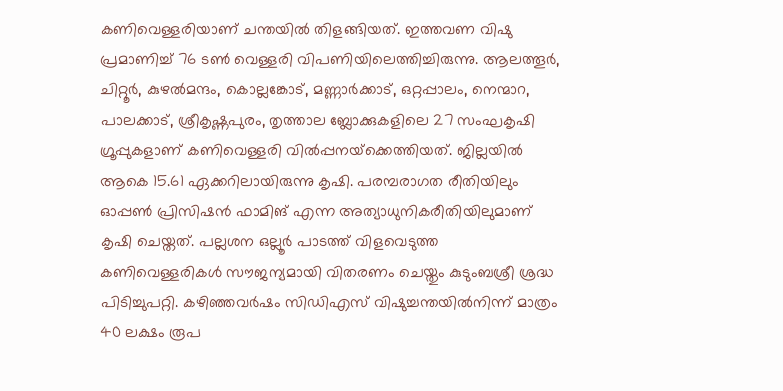കണിവെള്ളരിയാണ്‌ ചന്തയിൽ തിളങ്ങിയത്‌. ഇത്തവണ വിഷു പ്രമാണിച്ച്‌ 76 ടൺ വെള്ളരി വിപണിയിലെത്തിച്ചിരുന്നു. ആലത്തൂർ, ചിറ്റൂർ, കുഴൽമന്ദം, കൊല്ലങ്കോട്, മണ്ണാർക്കാട്, ഒറ്റപ്പാലം, നെന്മാറ, പാലക്കാട്, ശ്രീകൃഷ്ണപുരം, തൃത്താല ബ്ലോക്കുകളിലെ 27 സംഘകൃഷി ഗ്രൂപ്പുകളാണ്‌ കണിവെള്ളരി വിൽപ്പനയ്‌ക്കെത്തിയത്‌. ജില്ലയിൽ ആകെ 15.61 ഏക്കറിലായിരുന്നു കൃഷി. പരമ്പരാഗത രീതിയിലും ഓപ്പൺ പ്രിസിഷൻ ഫാമിങ്‌ എന്ന അത്യാധുനികരീതിയിലുമാണ്‌ കൃഷി ചെയ്തത്‌. പല്ലശന ഒല്ലൂർ പാടത്ത്‌ വിളവെടുത്ത കണിവെള്ളരികൾ സ‍ൗജന്യമായി വിതരണം ചെയ്തും കുടുംബശ്രീ ശ്രദ്ധ പിടിച്ചുപറ്റി. കഴിഞ്ഞവർഷം സിഡിഎസ്‌ വിഷുച്ചന്തയിൽനിന്ന്‌ മാത്രം 40 ലക്ഷം രൂപ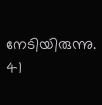നേടിയിരുന്നു. 41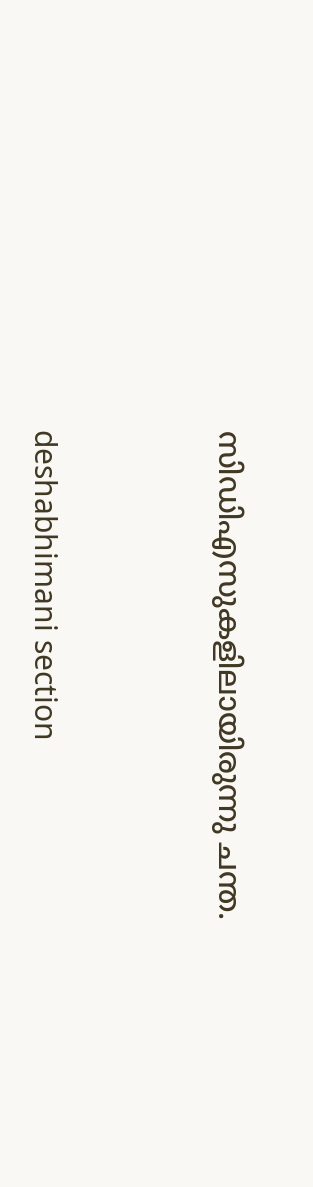സിഡിഎസുകളിലായിരുന്നു ചന്ത.



deshabhimani section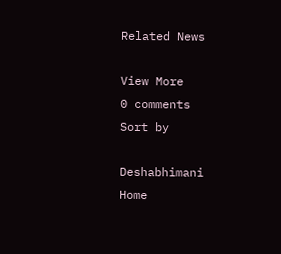Related News

View More
0 comments
Sort by

Deshabhimani
Home